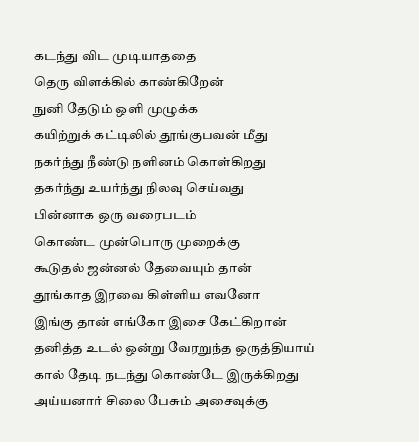கடந்து விட முடியாததை
தெரு விளக்கில் காண்கிறேன்
நுனி தேடும் ஒளி முழுக்க
கயிற்றுக் கட்டிலில் தூங்குபவன் மீது
நகர்ந்து நீண்டு நளினம் கொள்கிறது
தகர்ந்து உயர்ந்து நிலவு செய்வது
பின்னாக ஒரு வரைபடம்
கொண்ட முன்பொரு முறைக்கு
கூடுதல் ஜன்னல் தேவையும் தான்
தூங்காத இரவை கிள்ளிய எவனோ
இங்கு தான் எங்கோ இசை கேட்கிறான்
தனித்த உடல் ஒன்று வேரறுந்த ஒருத்தியாய்
கால் தேடி நடந்து கொண்டே இருக்கிறது
அய்யனார் சிலை பேசும் அசைவுக்கு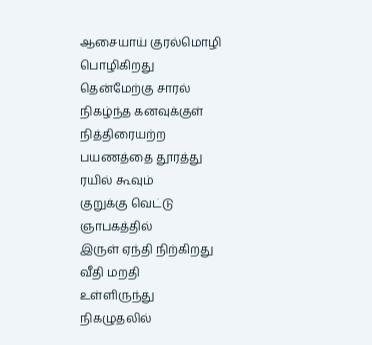ஆசையாய் குரல்மொழி பொழிகிறது
தென்மேற்கு சாரல்
நிகழ்ந்த கனவுக்குள் நித்திரையற்ற
பயணத்தை தூரத்து ரயில் கூவும்
குறுக்கு வெட்டு ஞாபகத்தில்
இருள் ஏந்தி நிற்கிறது வீதி மறதி
உள்ளிருந்து நிகழுதலில்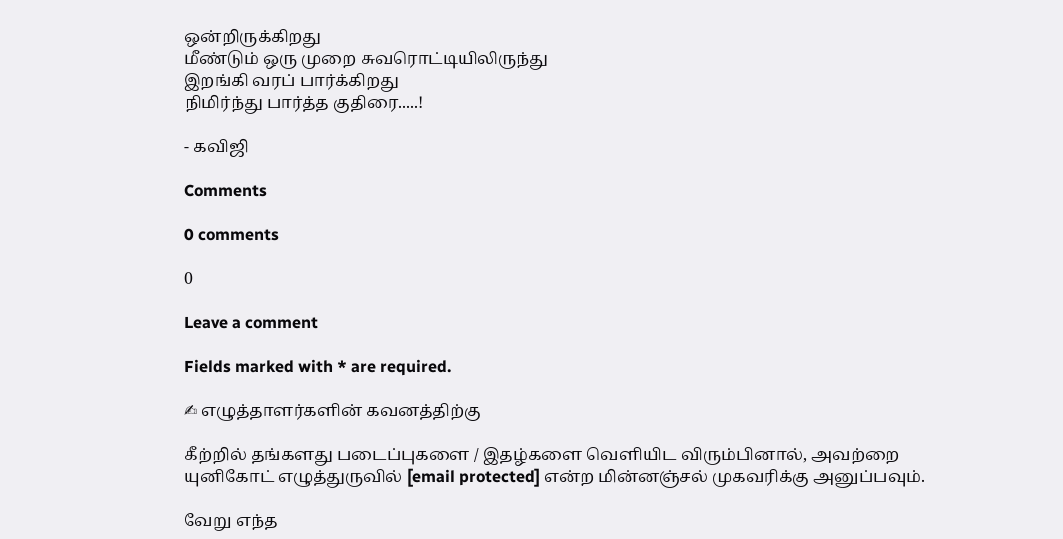ஒன்றிருக்கிறது
மீண்டும் ஒரு முறை சுவரொட்டியிலிருந்து
இறங்கி வரப் பார்க்கிறது
நிமிர்ந்து பார்த்த குதிரை.....!

- கவிஜி

Comments

0 comments

0

Leave a comment

Fields marked with * are required.

✍ எழுத்தாளர்களின் கவனத்திற்கு

கீற்றில் தங்களது படைப்புகளை / இதழ்களை வெளியிட விரும்பினால், அவற்றை யுனிகோட் எழுத்துருவில் [email protected] என்ற மின்னஞ்சல் முகவரிக்கு அனுப்பவும்.

வேறு எந்த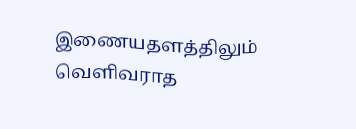இணையதளத்திலும் வெளிவராத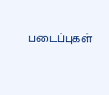படைப்புகள்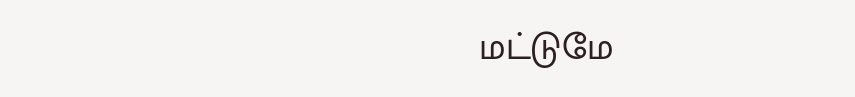மட்டுமே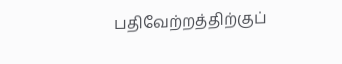பதிவேற்றத்திற்குப்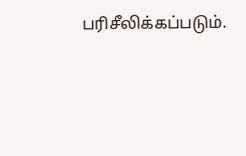பரிசீலிக்கப்படும்.